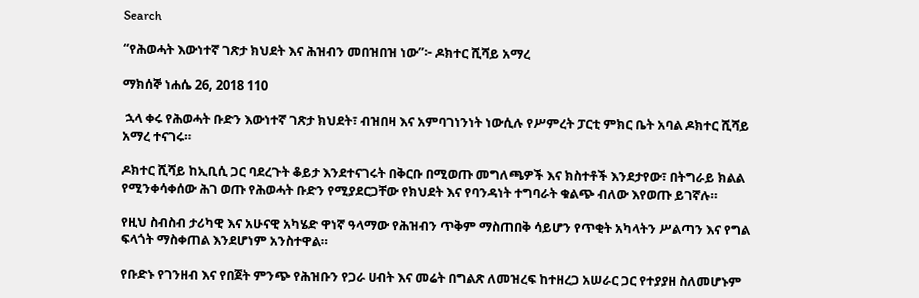Search

“የሕወሓት እውነተኛ ገጽታ ክህደት እና ሕዝብን መበዝበዝ ነው”፦ ዶክተር ሺሻይ አማረ

ማክሰኞ ነሐሴ 26, 2018 110

 ኋላ ቀሩ የሕወሓት ቡድን እውነተኛ ገጽታ ክህደት፣ ብዝበዛ እና አምባገነንነት ነውሲሉ የሥምረት ፓርቲ ምክር ቤት አባል ዶክተር ሺሻይ አማረ ተናገሩ።

ዶክተር ሺሻይ ከኢቢሲ ጋር ባደረጉት ቆይታ እንደተናገሩት በቅርቡ በሚወጡ መግለጫዎች እና ክስተቶች እንደታየው፣ በትግራይ ክልል የሚንቀሳቀሰው ሕገ ወጡ የሕወሓት ቡድን የሚያደርጋቸው የክህደት እና የባንዳነት ተግባራት ቁልጭ ብለው እየወጡ ይገኛሉ።

የዚህ ስብስብ ታሪካዊ እና አሁናዊ አካሄድ ዋነኛ ዓላማው የሕዝብን ጥቅም ማስጠበቅ ሳይሆን የጥቂት አካላትን ሥልጣን እና የግል ፍላጎት ማስቀጠል እንደሆነም አንስተዋል።

የቡድኑ የገንዘብ እና የበጀት ምንጭ የሕዝቡን የጋራ ሀብት እና መሬት በግልጽ ለመዝረፍ ከተዘረጋ አሠራር ጋር የተያያዘ ስለመሆኑም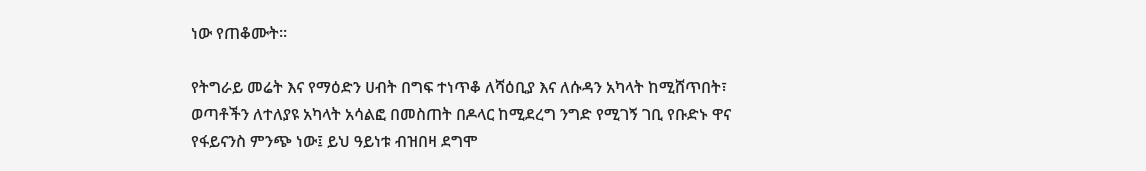ነው የጠቆሙት።

የትግራይ መሬት እና የማዕድን ሀብት በግፍ ተነጥቆ ለሻዕቢያ እና ለሱዳን አካላት ከሚሸጥበት፣ ወጣቶችን ለተለያዩ አካላት አሳልፎ በመስጠት በዶላር ከሚደረግ ንግድ የሚገኝ ገቢ የቡድኑ ዋና የፋይናንስ ምንጭ ነው፤ ይህ ዓይነቱ ብዝበዛ ደግሞ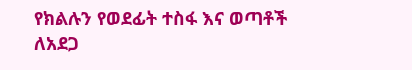የክልሉን የወደፊት ተስፋ እና ወጣቶች ለአደጋ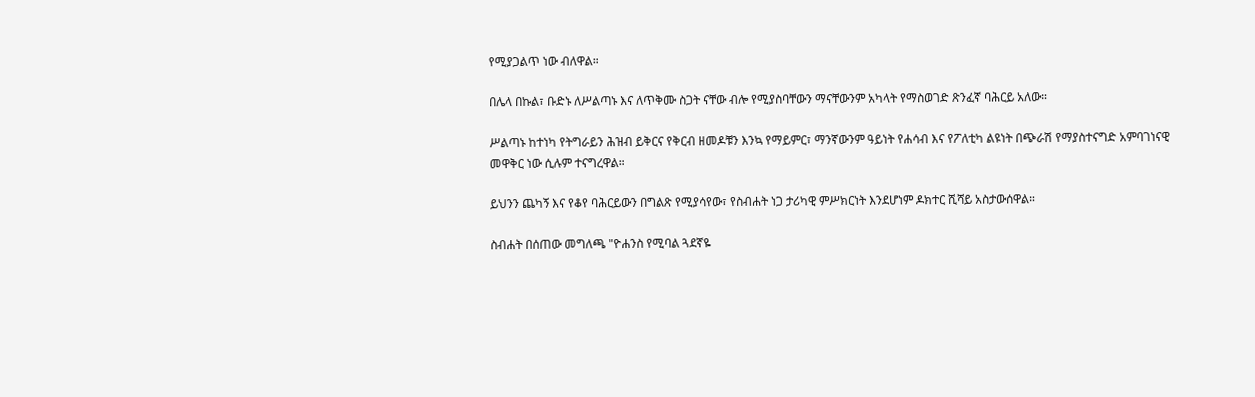የሚያጋልጥ ነው ብለዋል።

በሌላ በኩል፣ ቡድኑ ለሥልጣኑ እና ለጥቅሙ ስጋት ናቸው ብሎ የሚያስባቸውን ማናቸውንም አካላት የማስወገድ ጽንፈኛ ባሕርይ አለው።

ሥልጣኑ ከተነካ የትግራይን ሕዝብ ይቅርና የቅርብ ዘመዶቹን እንኳ የማይምር፣ ማንኛውንም ዓይነት የሐሳብ እና የፖለቲካ ልዩነት በጭራሽ የማያስተናግድ አምባገነናዊ መዋቅር ነው ሲሉም ተናግረዋል።

ይህንን ጨካኝ እና የቆየ ባሕርይውን በግልጽ የሚያሳየው፣ የስብሐት ነጋ ታሪካዊ ምሥክርነት እንደሆነም ዶክተር ሺሻይ አስታውሰዋል።

ስብሐት በሰጠው መግለጫ "ዮሐንስ የሚባል ጓደኛዬ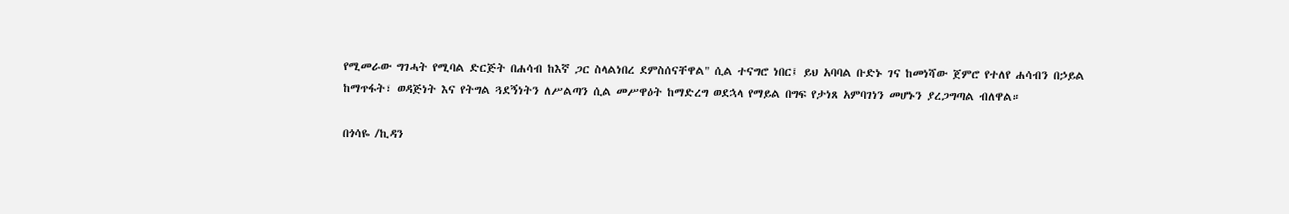የሚመራው ግገሓት የሚባል ድርጅት በሐሳብ ከእኛ ጋር ስላልነበረ ደምስሰናቸዋል" ሲል ተናግሮ ነበር፤ ይህ አባባል ቡድኑ ገና ከመነሻው ጀምሮ የተለየ ሐሳብን በኃይል ከማጥፋት፣ ወዳጅነት እና የትግል ጓደኝነትን ለሥልጣን ሲል መሥዋዕት ከማድረግ ወደኋላ የማይል በግፍ የታነጸ አምባገነን መሆኑን ያረጋግጣል ብለዋል።

በጎሳዬ /ኪዳን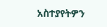አስተያየትዎን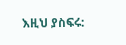እዚህ ያስፍሩ: